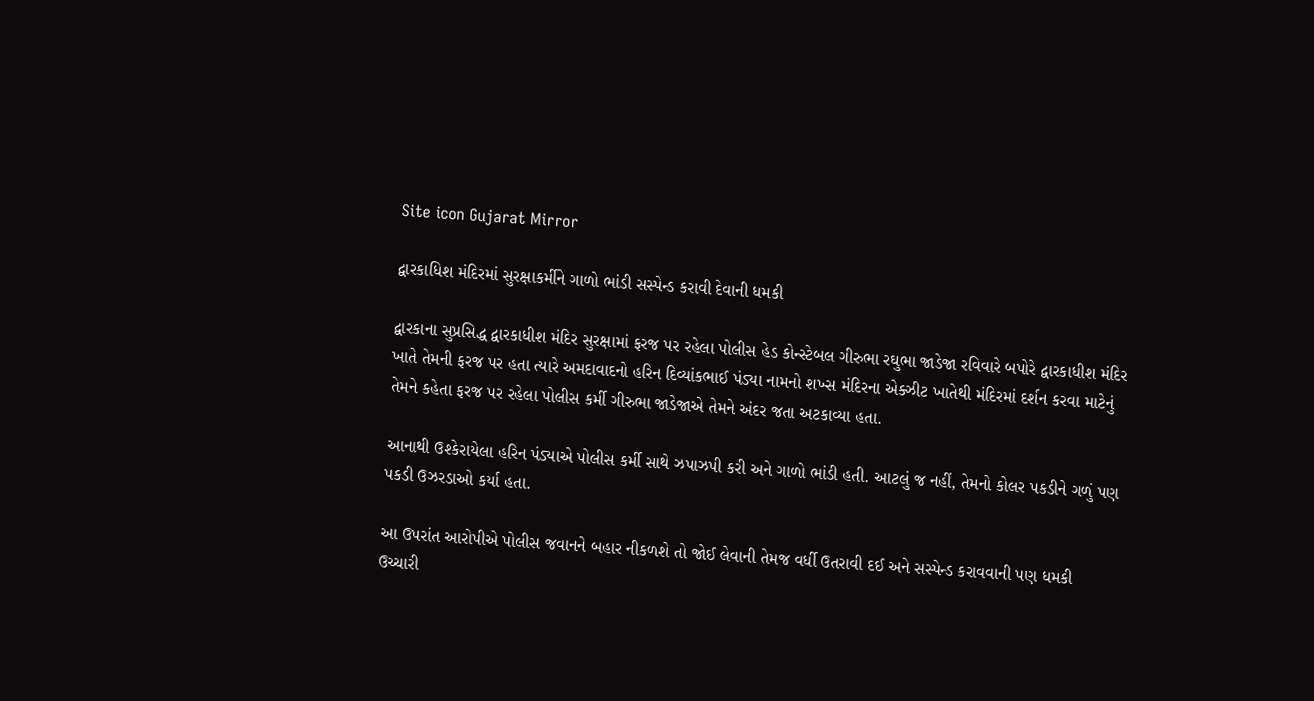Site icon Gujarat Mirror

દ્વારકાધિશ મંદિરમાં સુરક્ષાકર્મીને ગાળો ભાંડી સસ્પેન્ડ કરાવી દેવાની ધમકી

દ્વારકાના સુપ્રસિદ્ધ દ્વારકાધીશ મંદિર સુરક્ષામાં ફરજ પર રહેલા પોલીસ હેડ કોન્સ્ટેબલ ગીરુભા રઘુભા જાડેજા રવિવારે બપોરે દ્વારકાધીશ મંદિર ખાતે તેમની ફરજ પર હતા ત્યારે અમદાવાદનો હરિન દિવ્યાંકભાઈ પંડ્યા નામનો શખ્સ મંદિરના એક્ઝીટ ખાતેથી મંદિરમાં દર્શન કરવા માટેનું તેમને કહેતા ફરજ પર રહેલા પોલીસ કર્મી ગીરુભા જાડેજાએ તેમને અંદર જતા અટકાવ્યા હતા.

આનાથી ઉશ્કેરાયેલા હરિન પંડ્યાએ પોલીસ કર્મી સાથે ઝપાઝપી કરી અને ગાળો ભાંડી હતી. આટલું જ નહીં, તેમનો કોલર પકડીને ગળું પણ પકડી ઉઝરડાઓ કર્યા હતા.

આ ઉપરાંત આરોપીએ પોલીસ જવાનને બહાર નીકળશે તો જોઈ લેવાની તેમજ વર્ધી ઉતરાવી દઈ અને સસ્પેન્ડ કરાવવાની પણ ધમકી ઉચ્ચારી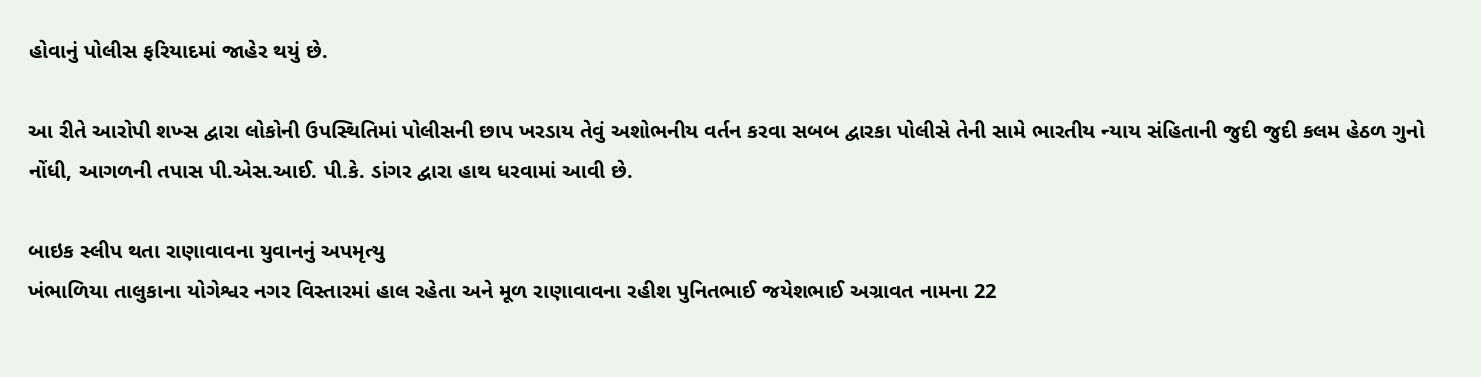હોવાનું પોલીસ ફરિયાદમાં જાહેર થયું છે.

આ રીતે આરોપી શખ્સ દ્વારા લોકોની ઉપસ્થિતિમાં પોલીસની છાપ ખરડાય તેવું અશોભનીય વર્તન કરવા સબબ દ્વારકા પોલીસે તેની સામે ભારતીય ન્યાય સંહિતાની જુદી જુદી કલમ હેઠળ ગુનો નોંધી, આગળની તપાસ પી.એસ.આઈ. પી.કે. ડાંગર દ્વારા હાથ ધરવામાં આવી છે.

બાઇક સ્લીપ થતા રાણાવાવના યુવાનનું અપમૃત્યુ
ખંભાળિયા તાલુકાના યોગેશ્વર નગર વિસ્તારમાં હાલ રહેતા અને મૂળ રાણાવાવના રહીશ પુનિતભાઈ જયેશભાઈ અગ્રાવત નામના 22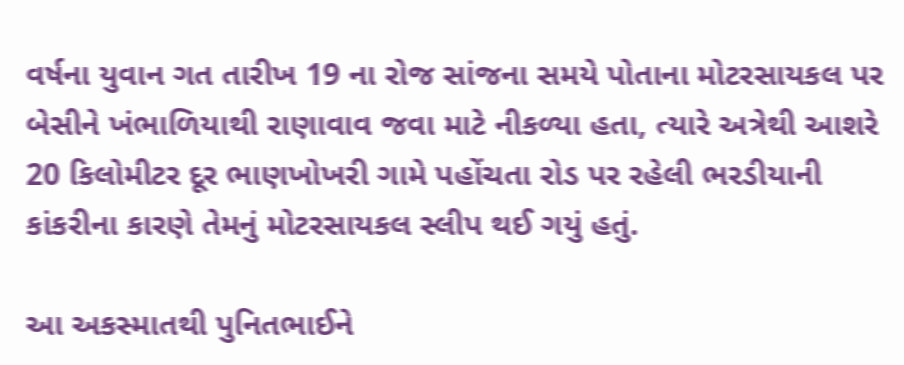વર્ષના યુવાન ગત તારીખ 19 ના રોજ સાંજના સમયે પોતાના મોટરસાયકલ પર બેસીને ખંભાળિયાથી રાણાવાવ જવા માટે નીકળ્યા હતા, ત્યારે અત્રેથી આશરે 20 કિલોમીટર દૂર ભાણખોખરી ગામે પહોંચતા રોડ પર રહેલી ભરડીયાની કાંકરીના કારણે તેમનું મોટરસાયકલ સ્લીપ થઈ ગયું હતું.

આ અકસ્માતથી પુનિતભાઈને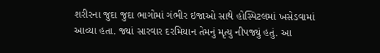શરીરના જુદા જુદા ભાગોમાં ગંભીર ઇજાઓ સાથે હોસ્પિટલમાં ખસેડવામાં આવ્યા હતા. જ્યાં સારવાર દરમિયાન તેમનું મૃત્યુ નીપજ્યું હતું. આ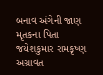બનાવ અંગેની જાણ મૃતકના પિતા જયેશકુમાર રામકૃષ્ણ અગ્રાવત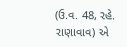(ઉ.વ. 48, રહે. રાણાવાવ) એ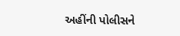અહીંની પોલીસને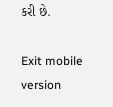કરી છે.

Exit mobile version